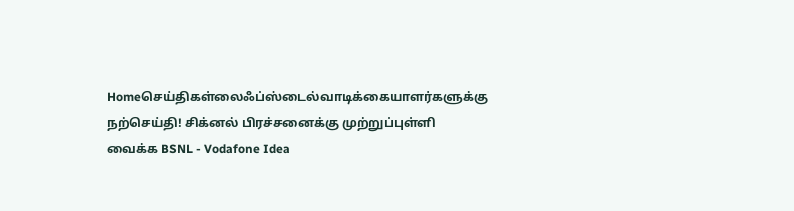Homeசெய்திகள்லைஃப்ஸ்டைல்வாடிக்கையாளர்களுக்கு நற்செய்தி! சிக்னல் பிரச்சனைக்கு முற்றுப்புள்ளி வைக்க BSNL - Vodafone Idea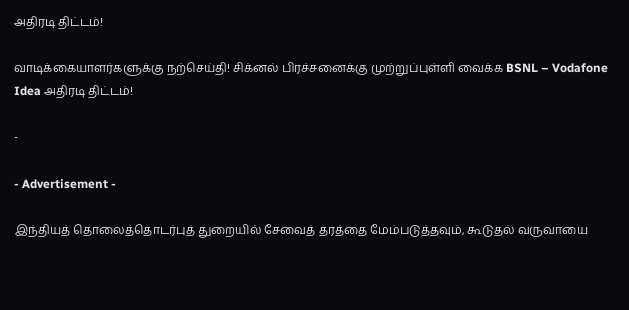அதிரடி திட்டம்!

வாடிக்கையாளர்களுக்கு நற்செய்தி! சிக்னல் பிரச்சனைக்கு முற்றுப்புள்ளி வைக்க BSNL – Vodafone Idea அதிரடி திட்டம்!

-

- Advertisement -

இந்தியத் தொலைத்தொடர்புத் துறையில் சேவைத் தரத்தை மேம்படுத்தவும், கூடுதல் வருவாயை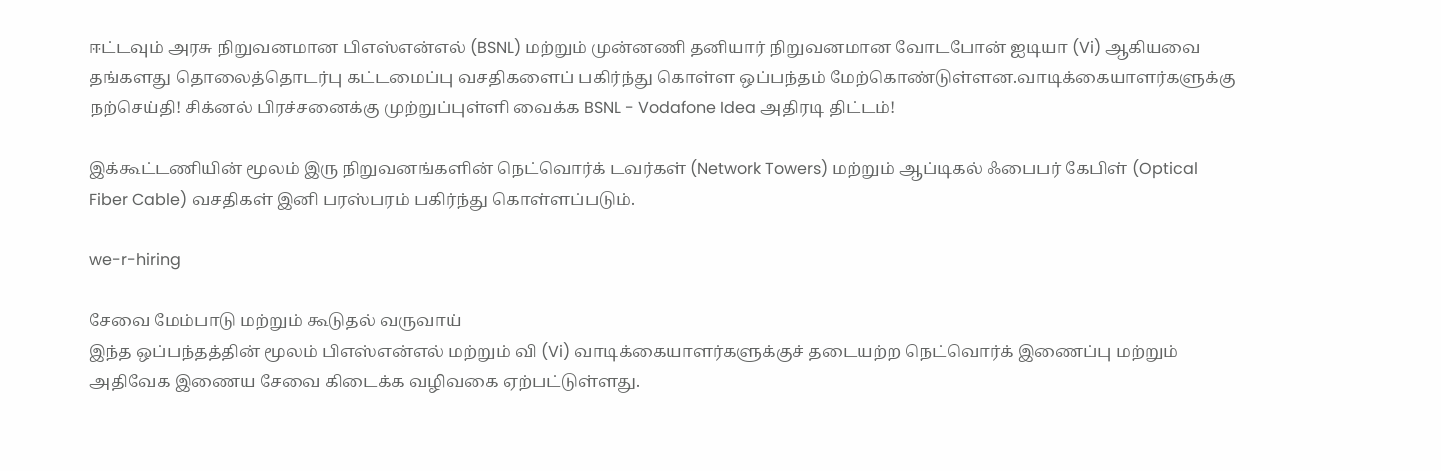ஈட்டவும் அரசு நிறுவனமான பிஎஸ்என்எல் (BSNL) மற்றும் முன்னணி தனியார் நிறுவனமான வோடபோன் ஐடியா (Vi) ஆகியவை தங்களது தொலைத்தொடர்பு கட்டமைப்பு வசதிகளைப் பகிர்ந்து கொள்ள ஒப்பந்தம் மேற்கொண்டுள்ளன.வாடிக்கையாளர்களுக்கு நற்செய்தி! சிக்னல் பிரச்சனைக்கு முற்றுப்புள்ளி வைக்க BSNL - Vodafone Idea அதிரடி திட்டம்!

இக்கூட்டணியின் மூலம் இரு நிறுவனங்களின் நெட்வொர்க் டவர்கள் (Network Towers) மற்றும் ஆப்டிகல் ஃபைபர் கேபிள் (Optical Fiber Cable) வசதிகள் இனி பரஸ்பரம் பகிர்ந்து கொள்ளப்படும்.

we-r-hiring

சேவை மேம்பாடு மற்றும் கூடுதல் வருவாய்
இந்த ஒப்பந்தத்தின் மூலம் பிஎஸ்என்எல் மற்றும் வி (Vi) வாடிக்கையாளர்களுக்குச் தடையற்ற நெட்வொர்க் இணைப்பு மற்றும் அதிவேக இணைய சேவை கிடைக்க வழிவகை ஏற்பட்டுள்ளது.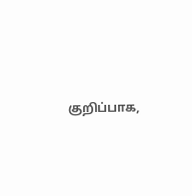குறிப்பாக,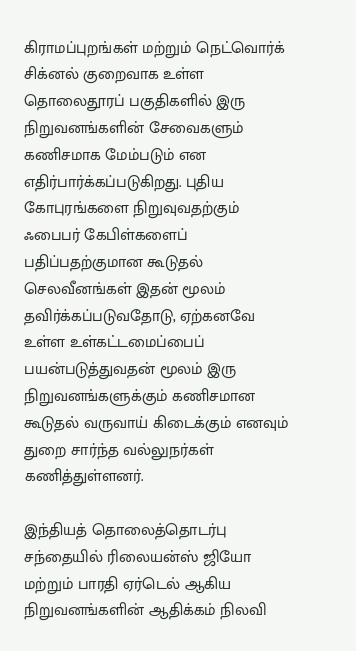கிராமப்புறங்கள் மற்றும் நெட்வொர்க் சிக்னல் குறைவாக உள்ள தொலைதூரப் பகுதிகளில் இரு நிறுவனங்களின் சேவைகளும் கணிசமாக மேம்படும் என எதிர்பார்க்கப்படுகிறது. புதிய கோபுரங்களை நிறுவுவதற்கும் ஃபைபர் கேபிள்களைப் பதிப்பதற்குமான கூடுதல் செலவீனங்கள் இதன் மூலம் தவிர்க்கப்படுவதோடு, ஏற்கனவே உள்ள உள்கட்டமைப்பைப் பயன்படுத்துவதன் மூலம் இரு நிறுவனங்களுக்கும் கணிசமான கூடுதல் வருவாய் கிடைக்கும் எனவும் துறை சார்ந்த வல்லுநர்கள் கணித்துள்ளனர்.

இந்தியத் தொலைத்தொடர்பு சந்தையில் ரிலையன்ஸ் ஜியோ மற்றும் பாரதி ஏர்டெல் ஆகிய நிறுவனங்களின் ஆதிக்கம் நிலவி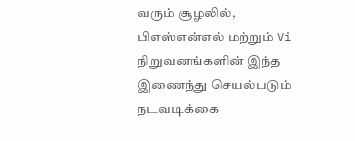வரும் சூழலில், பிஎஸ்என்எல் மற்றும் Vi நிறுவனங்களின் இந்த இணைந்து செயல்படும் நடவடிக்கை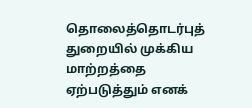தொலைத்தொடர்புத் துறையில் முக்கிய மாற்றத்தை ஏற்படுத்தும் எனக்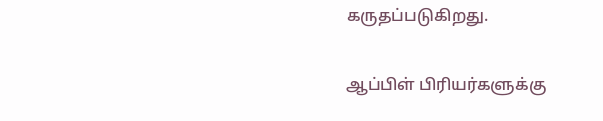கருதப்படுகிறது.

ஆப்பிள் பிரியர்களுக்கு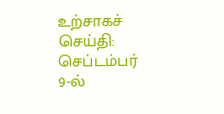உற்சாகச் செய்தி: செப்டம்பர் 9-ல்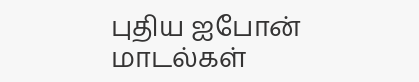புதிய ஐபோன் மாடல்கள்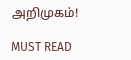அறிமுகம்!

MUST READ